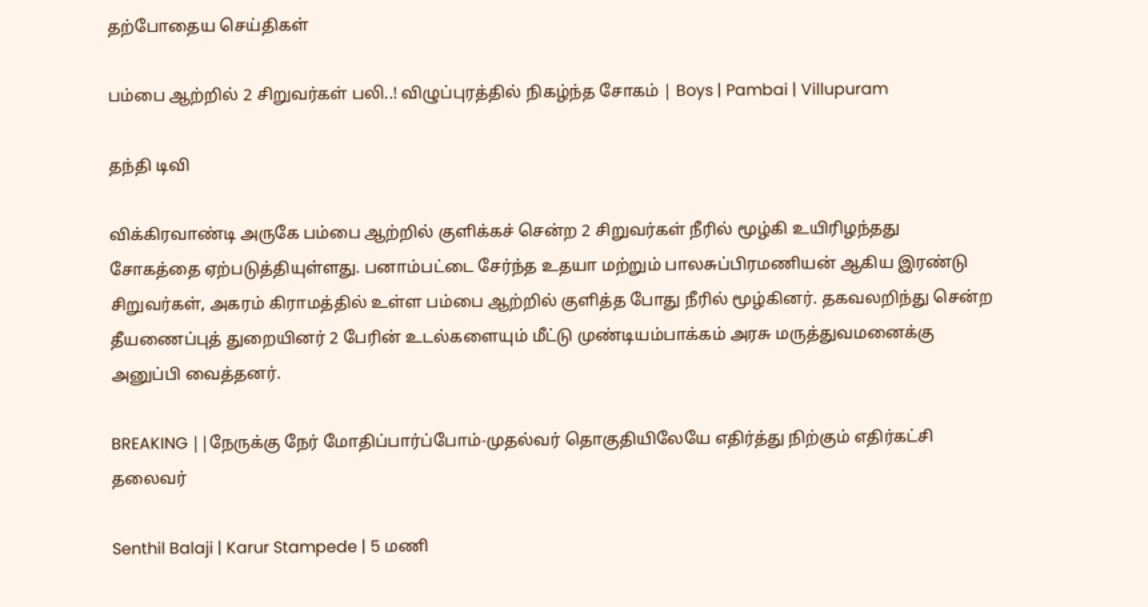தற்போதைய செய்திகள்

பம்பை ஆற்றில் 2 சிறுவர்கள் பலி..! விழுப்புரத்தில் நிகழ்ந்த சோகம் | Boys | Pambai | Villupuram

தந்தி டிவி

விக்கிரவாண்டி அருகே பம்பை ஆற்றில் குளிக்கச் சென்ற 2 சிறுவர்கள் நீரில் மூழ்கி உயிரிழந்த‌து சோகத்தை ஏற்படுத்தியுள்ளது. பனாம்பட்டை சேர்ந்த உதயா மற்றும் பாலசுப்பிரமணியன் ஆகிய இரண்டு சிறுவர்கள், அகரம் கிராமத்தில் உள்ள பம்பை ஆற்றில் குளித்த போது நீரில் மூழ்கினர். தகவலறிந்து சென்ற தீயணைப்புத் துறையினர் 2 பேரின் உடல்களையும் மீட்டு முண்டியம்பாக்கம் அரசு மருத்துவமனைக்கு அனுப்பி வைத்தனர்.

BREAKING ||நேருக்கு நேர் மோதிப்பார்ப்போம்-முதல்வர் தொகுதியிலேயே எதிர்த்து நிற்கும் எதிர்கட்சி தலைவர்

Senthil Balaji | Karur Stampede | 5 மணி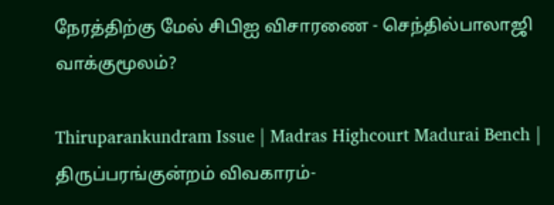நேரத்திற்கு மேல் சிபிஐ விசாரணை - செந்தில்பாலாஜி வாக்குமூலம்?

Thiruparankundram Issue | Madras Highcourt Madurai Bench | திருப்பரங்குன்றம் விவகாரம்-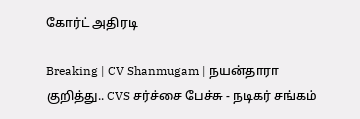கோர்ட் அதிரடி

Breaking | CV Shanmugam | நயன்தாரா குறித்து.. CVS சர்ச்சை பேச்சு - நடிகர் சங்கம்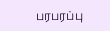பரபரப்பு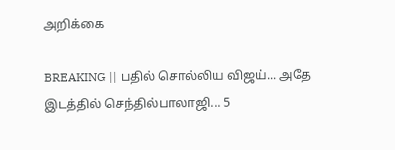அறிக்கை

BREAKING || பதில் சொல்லிய விஜய்... அதே இடத்தில் செந்தில்பாலாஜி... 5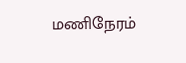மணிநேரம்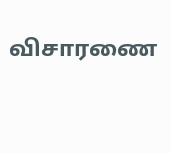விசாரணை